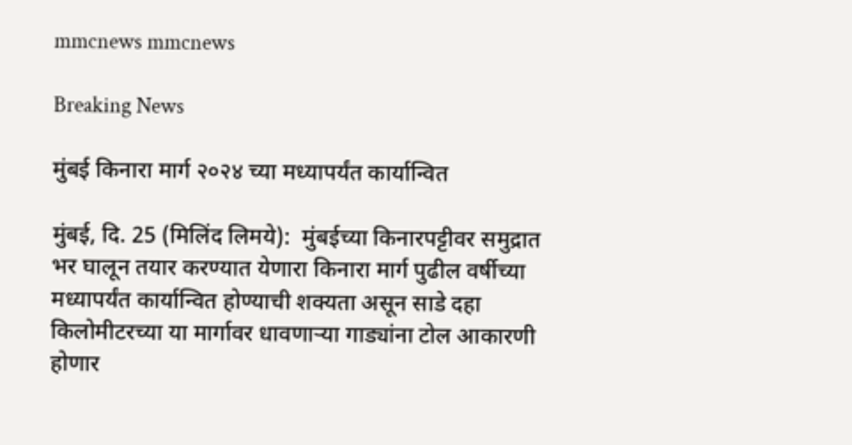mmcnews mmcnews

Breaking News

मुंबई किनारा मार्ग २०२४ च्या मध्यापर्यंत कार्यान्वित

मुंबई, दि. 25 (मिलिंद लिमये):  मुंबईच्या किनारपट्टीवर समुद्रात भर घालून तयार करण्यात येणारा किनारा मार्ग पुढील वर्षीच्या मध्यापर्यंत कार्यान्वित होण्याची शक्यता असून साडे दहा किलोमीटरच्या या मार्गावर धावणाऱ्या गाड्यांना टोल आकारणी होणार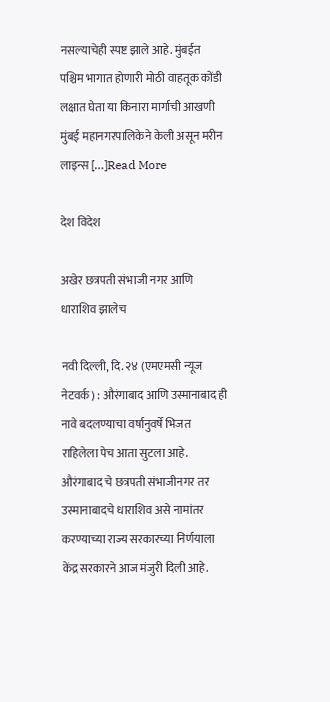नसल्याचेही स्पष्ट झाले आहे. मुंबईत पश्चिम भागात होणारी मोठी वाहतूक कोंडी लक्षात घेता या किनारा मार्गाची आखणी मुंबई महानगरपालिकेने केली असून मरीन लाइन्स […]Read More

देश विदेश

अखेर छत्रपती संभाजी नगर आणि धाराशिव झालेच

नवी दिल्ली, दि. २४ (एमएमसी न्यूज नेटवर्क) : औरंगाबाद आणि उस्मानाबाद ही नावे बदलण्याचा वर्षानुवर्षे भिजत राहिलेला पेच आता सुटला आहे. औरंगाबाद चे छत्रपती संभाजीनगर तर उस्मानाबादचे धाराशिव असे नामांतर करण्याच्या राज्य सरकारच्या निर्णयाला केंद्र सरकारने आज मंजुरी दिली आहे.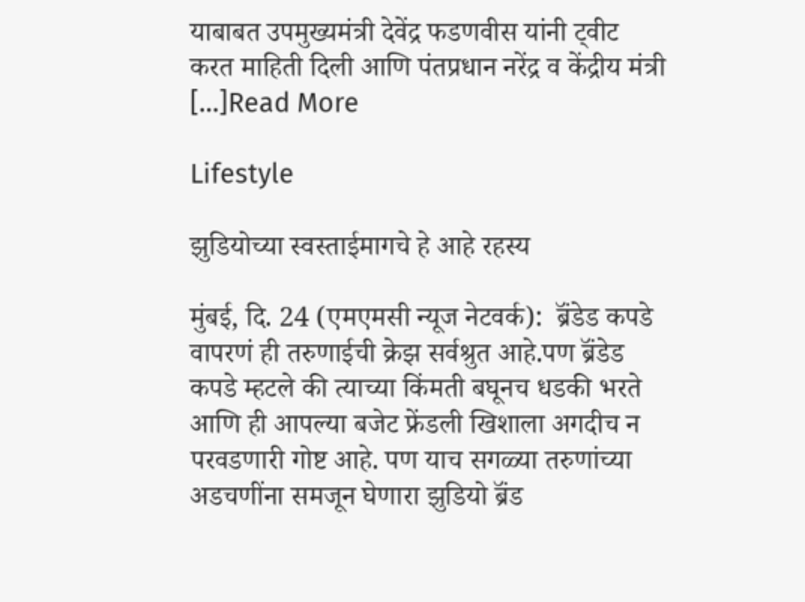याबाबत उपमुख्यमंत्री देवेंद्र फडणवीस यांनी ट्वीट करत माहिती दिली आणि पंतप्रधान नरेंद्र व केंद्रीय मंत्री […]Read More

Lifestyle

झुडियोच्या स्वस्ताईमागचे हे आहे रहस्य

मुंबई, दि. 24 (एमएमसी न्यूज नेटवर्क):  ब्रॅंडेड कपडे वापरणं ही तरुणाईची क्रेझ सर्वश्रुत आहे.पण ब्रॅंडेड कपडे म्हटले की त्याच्या किंमती बघूनच धडकी भरते आणि ही आपल्या बजेट फ्रेंडली खिशाला अगदीच न परवडणारी गोष्ट आहे. पण याच सगळ्या तरुणांच्या अडचणींना समजून घेणारा झुडियो ब्रॅंड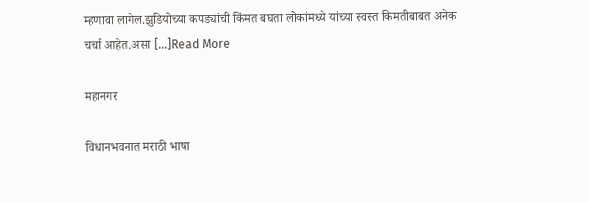म्हणावा लागेल.झुडियोच्या कपड्यांची किंमत बघता लोकांमध्ये यांच्या स्वस्त किमतीबाबत अनेक चर्चा आहेत.असा […]Read More

महानगर

विधानभवनात मराठी भाषा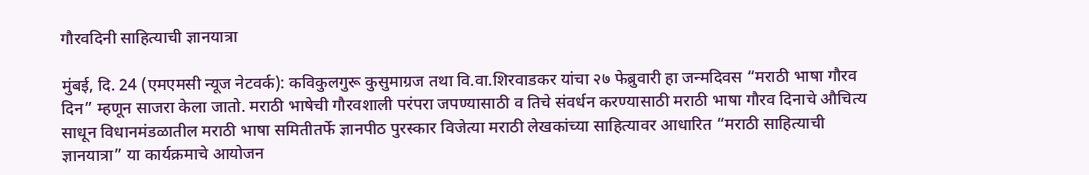गौरवदिनी साहित्याची ज्ञानयात्रा

मुंबई, दि. 24 (एमएमसी न्यूज नेटवर्क): कविकुलगुरू कुसुमाग्रज तथा वि.वा.शिरवाडकर यांचा २७ फेब्रुवारी हा जन्मदिवस “मराठी भाषा गौरव दिन” म्हणून साजरा केला जातो. मराठी भाषेची गौरवशाली परंपरा जपण्यासाठी व तिचे संवर्धन करण्यासाठी मराठी भाषा गौरव दिनाचे औचित्य साधून विधानमंडळातील मराठी भाषा समितीतर्फे ज्ञानपीठ पुरस्कार विजेत्या मराठी लेखकांच्या साहित्यावर आधारित “मराठी साहित्याची ज्ञानयात्रा” या कार्यक्रमाचे आयोजन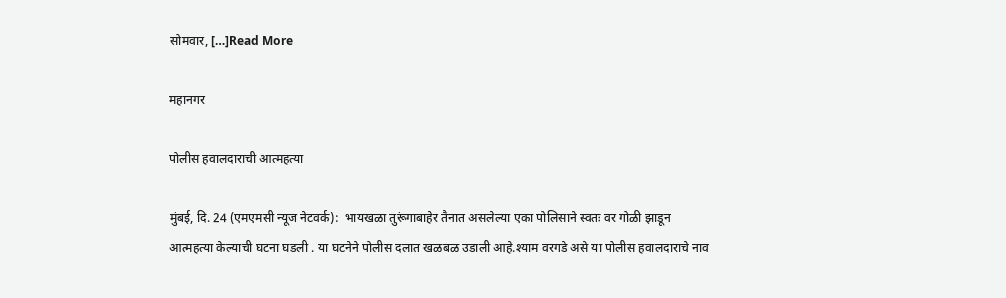सोमवार, […]Read More

महानगर

पोलीस हवालदाराची आत्महत्या

मुंबई, दि. 24 (एमएमसी न्यूज नेटवर्क):  भायखळा तुरूंगाबाहेर तैनात असलेल्या एका पोलिसाने स्वतः वर गोळी झाडून आत्महत्या केल्याची घटना घडली . या घटनेने पोलीस दलात खळबळ उडाली आहे.श्याम वरगडे असे या पोलीस हवालदाराचे नाव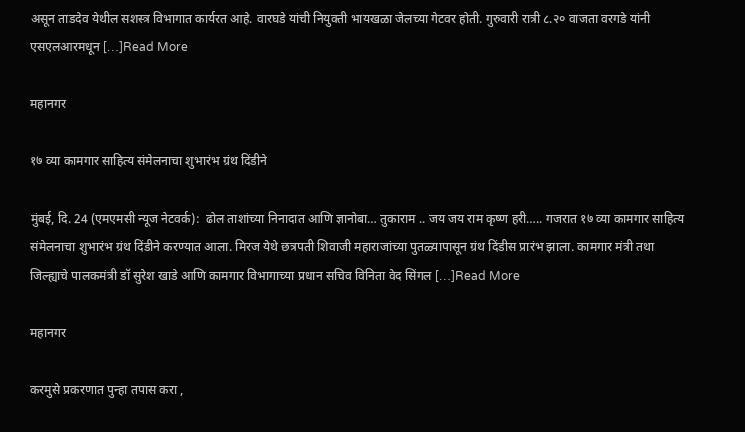असून ताडदेव येथील सशस्त्र विभागात कार्यरत आहे. वारघडे यांची नियुक्ती भायखळा जेलच्या गेटवर होती. गुरुवारी रात्री ८.२० वाजता वरगडे यांनी एसएलआरमधून […]Read More

महानगर

१७ व्या कामगार साहित्य संमेलनाचा शुभारंभ ग्रंथ दिंडीने

मुंबई, दि. 24 (एमएमसी न्यूज नेटवर्क):  ढोल ताशांच्या निनादात आणि ज्ञानोबा… तुकाराम .. जय जय राम कृष्ण हरी….. गजरात १७ व्या कामगार साहित्य संमेलनाचा शुभारंभ ग्रंथ दिंडीने करण्यात आला. मिरज येथे छत्रपती शिवाजी महाराजांच्या पुतळ्यापासून ग्रंथ दिंडीस प्रारंभ झाला. कामगार मंत्री तथा जिल्ह्याचे पालकमंत्री डॉ सुरेश खाडे आणि कामगार विभागाच्या प्रधान सचिव विनिता वेद सिंगल […]Read More

महानगर

करमुसे प्रकरणात पुन्हा तपास करा ,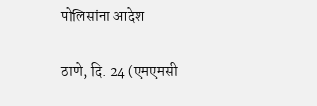पोलिसांना आदेश

ठाणे, दि. 24 (एमएमसी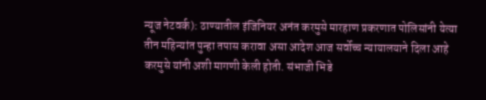न्यूज नेटवर्क): ठाण्यातील इंजिनियर अनंत करमुसे मारहाण प्रकरणात पोलिसांनी येत्या तीन महिन्यांत पुन्हा तपास करावा असा आदेश आज सर्वोच्च न्यायालयाने दिला आहे करमुसे यांनी अशी मागणी केली होती. संभाजी भिडे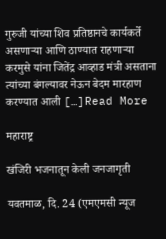गुरुजी यांच्या शिव प्रतिष्ठानचे कार्यकर्ते असणाऱ्या आणि ठाण्यात राहणाऱ्या करमुसे यांना जितेंद्र आव्हाड मंत्री असताना त्यांच्या बंगल्यावर नेऊन बेदम मारहाण करण्यात आली […]Read More

महाराष्ट्र

खंजिरी भजनातून केली जनजागृती

यवतमाळ, दि. 24 (एमएमसी न्यूज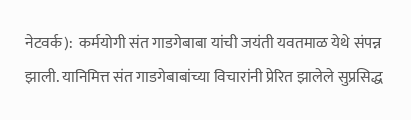नेटवर्क):  कर्मयोगी संत गाडगेबाबा यांची जयंती यवतमाळ येथे संपन्न झाली. यानिमित्त संत गाडगेबाबांच्या विचारांनी प्रेरित झालेले सुप्रसिद्ध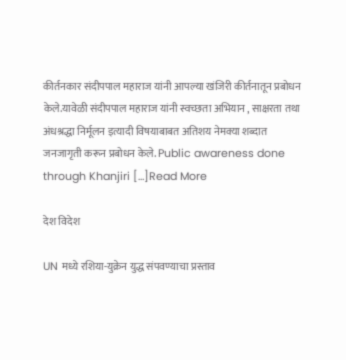कीर्तनकार संदीपपाल महाराज यांनी आपल्या खंजिरी कीर्तनातून प्रबोधन केले.यावेळी संदीपपाल महाराज यांनी स्वच्छता अभियान , साक्षरता तथा अंधश्रद्धा निर्मूलन इत्यादी विषयाबाबत अतिशय नेमक्या शब्दात जनजागृती करून प्रबोधन केले. Public awareness done through Khanjiri […]Read More

देश विदेश

UN मध्ये रशिया-युक्रेन युद्ध संपवण्याचा प्रस्ताव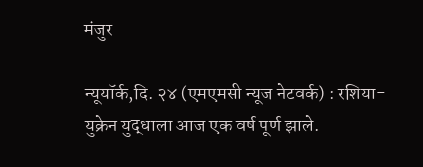मंजुर

न्यूयॉर्क,दि. २४ (एमएमसी न्यूज नेटवर्क) : रशिया-युक्रेन युद्धाला आज एक वर्ष पूर्ण झाले.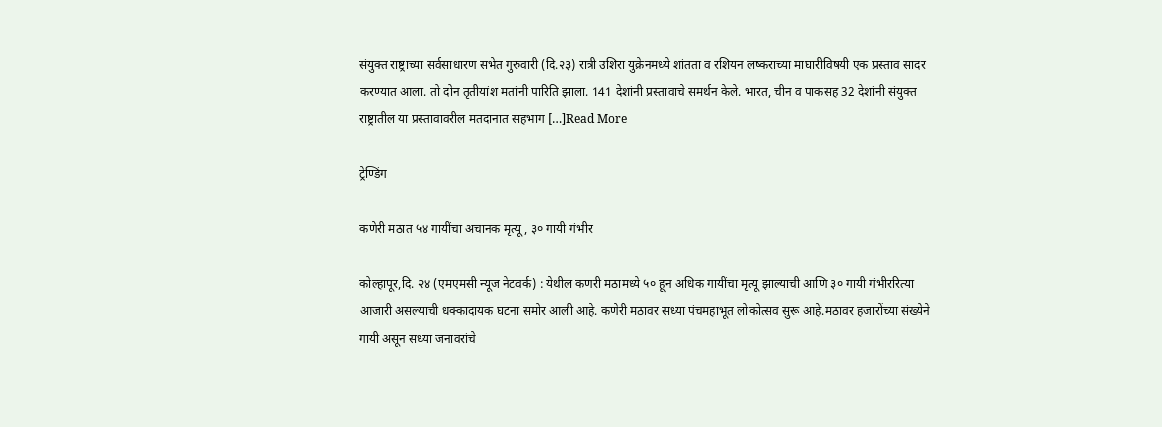संयुक्त राष्ट्राच्या सर्वसाधारण सभेत गुरुवारी (दि.२३) रात्री उशिरा युक्रेनमध्ये शांतता व रशियन लष्कराच्या माघारीविषयी एक प्रस्ताव सादर करण्यात आला. तो दोन तृतीयांश मतांनी पारिति झाला. 141 देशांनी प्रस्तावाचे समर्थन केले. भारत, चीन व पाकसह 32 देशांनी संयुक्त राष्ट्रातील या प्रस्तावावरील मतदानात सहभाग […]Read More

ट्रेण्डिंग

कणेरी मठात ५४ गायींचा अचानक मृत्यू, ३० गायी गंभीर

कोल्हापूर,दि. २४ (एमएमसी न्यूज नेटवर्क) : येथील कणरी मठामध्ये ५० हून अधिक गायींचा मृत्यू झाल्याची आणि ३० गायी गंभीररित्या आजारी असल्याची धक्कादायक घटना समोर आली आहे. कणेरी मठावर सध्या पंचमहाभूत लोकोत्सव सुरू आहे.मठावर हजारोंच्या संख्येने गायी असून सध्या जनावरांचे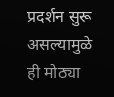प्रदर्शन सुरू असल्यामुळे ही मोठ्या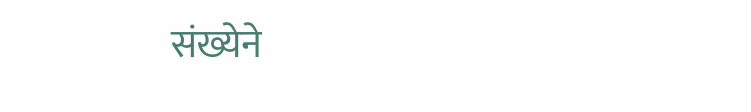संख्येने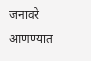जनावरे आणण्यात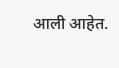आली आहेत.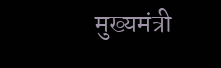मुख्यमंत्री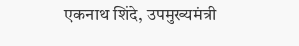एकनाथ शिंदे, उपमुख्यमंत्री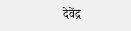देवेंद्र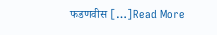फडणवीस […]Read More